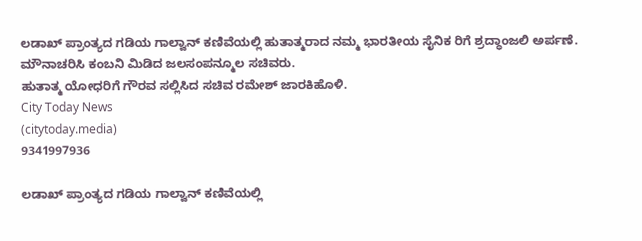ಲಡಾಖ್ ಪ್ರಾಂತ್ಯದ ಗಡಿಯ ಗಾಲ್ವಾನ್ ಕಣಿವೆಯಲ್ಲಿ ಹುತಾತ್ಮರಾದ ನಮ್ಮ ಭಾರತೀಯ ಸೈನಿಕ ರಿಗೆ ಶ್ರದ್ಧಾಂಜಲಿ ಅರ್ಪಣೆ.
ಮೌನಾಚರಿಸಿ ಕಂಬನಿ ಮಿಡಿದ ಜಲಸಂಪನ್ಮೂಲ ಸಚಿವರು.
ಹುತಾತ್ಮ ಯೋಧರಿಗೆ ಗೌರವ ಸಲ್ಲಿಸಿದ ಸಚಿವ ರಮೇಶ್ ಜಾರಕಿಹೊಳಿ.
City Today News
(citytoday.media)
9341997936

ಲಡಾಖ್ ಪ್ರಾಂತ್ಯದ ಗಡಿಯ ಗಾಲ್ವಾನ್ ಕಣಿವೆಯಲ್ಲಿ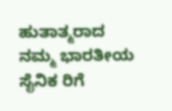ಹುತಾತ್ಮರಾದ ನಮ್ಮ ಭಾರತೀಯ ಸೈನಿಕ ರಿಗೆ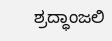ಶ್ರದ್ಧಾಂಜಲಿ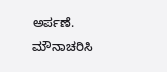ಅರ್ಪಣೆ.
ಮೌನಾಚರಿಸಿ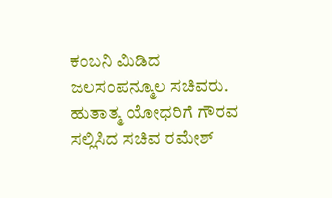ಕಂಬನಿ ಮಿಡಿದ ಜಲಸಂಪನ್ಮೂಲ ಸಚಿವರು.
ಹುತಾತ್ಮ ಯೋಧರಿಗೆ ಗೌರವ ಸಲ್ಲಿಸಿದ ಸಚಿವ ರಮೇಶ್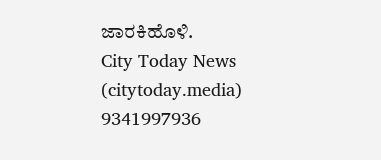ಜಾರಕಿಹೊಳಿ.
City Today News
(citytoday.media)
9341997936